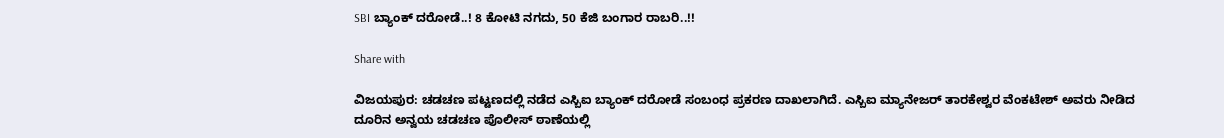SBI ಬ್ಯಾಂಕ್ ದರೋಡೆ..! 8 ಕೋಟಿ ನಗದು, 50 ಕೆಜಿ ಬಂಗಾರ ರಾಬರಿ..!!

Share with

ವಿಜಯಪುರ: ಚಡಚಣ ಪಟ್ಟಣದಲ್ಲಿ ನಡೆದ ಎಸ್ಬಿಐ ಬ್ಯಾಂಕ್ ದರೋಡೆ ಸಂಬಂಧ ಪ್ರಕರಣ ದಾಖಲಾಗಿದೆ. ಎಸ್ಬಿಐ ಮ್ಯಾನೇಜರ್ ತಾರಕೇಶ್ವರ ವೆಂಕಟೇಶ್ ಅವರು ನೀಡಿದ ದೂರಿನ ಅನ್ವಯ ಚಡಚಣ ಪೊಲೀಸ್ ಠಾಣೆಯಲ್ಲಿ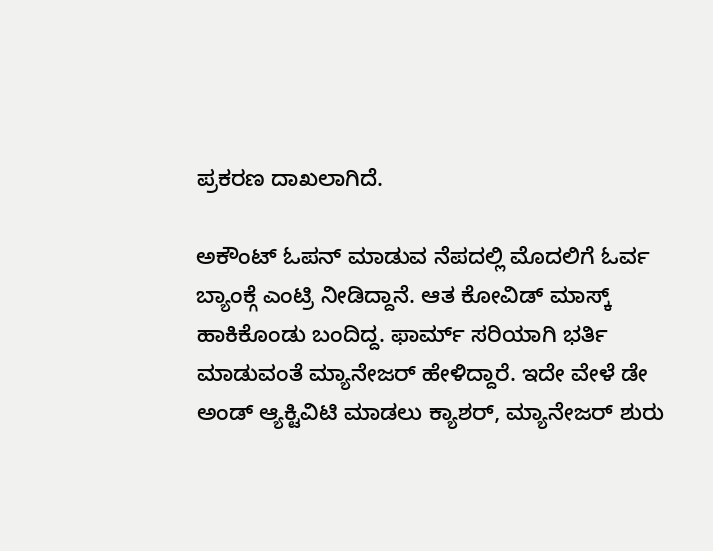ಪ್ರಕರಣ ದಾಖಲಾಗಿದೆ.

ಅಕೌಂಟ್ ಓಪನ್ ಮಾಡುವ ನೆಪದಲ್ಲಿ ಮೊದಲಿಗೆ ಓರ್ವ ಬ್ಯಾಂಕ್ಗೆ ಎಂಟ್ರಿ ನೀಡಿದ್ದಾನೆ. ಆತ ಕೋವಿಡ್ ಮಾಸ್ಕ್ ಹಾಕಿಕೊಂಡು ಬಂದಿದ್ದ. ಫಾರ್ಮ್ ಸರಿಯಾಗಿ ಭರ್ತಿ ಮಾಡುವಂತೆ ಮ್ಯಾನೇಜರ್ ಹೇಳಿದ್ದಾರೆ. ಇದೇ ವೇಳೆ ಡೇ ಅಂಡ್ ಆ್ಯಕ್ಟಿವಿಟಿ ಮಾಡಲು ಕ್ಯಾಶರ್, ಮ್ಯಾನೇಜರ್ ಶುರು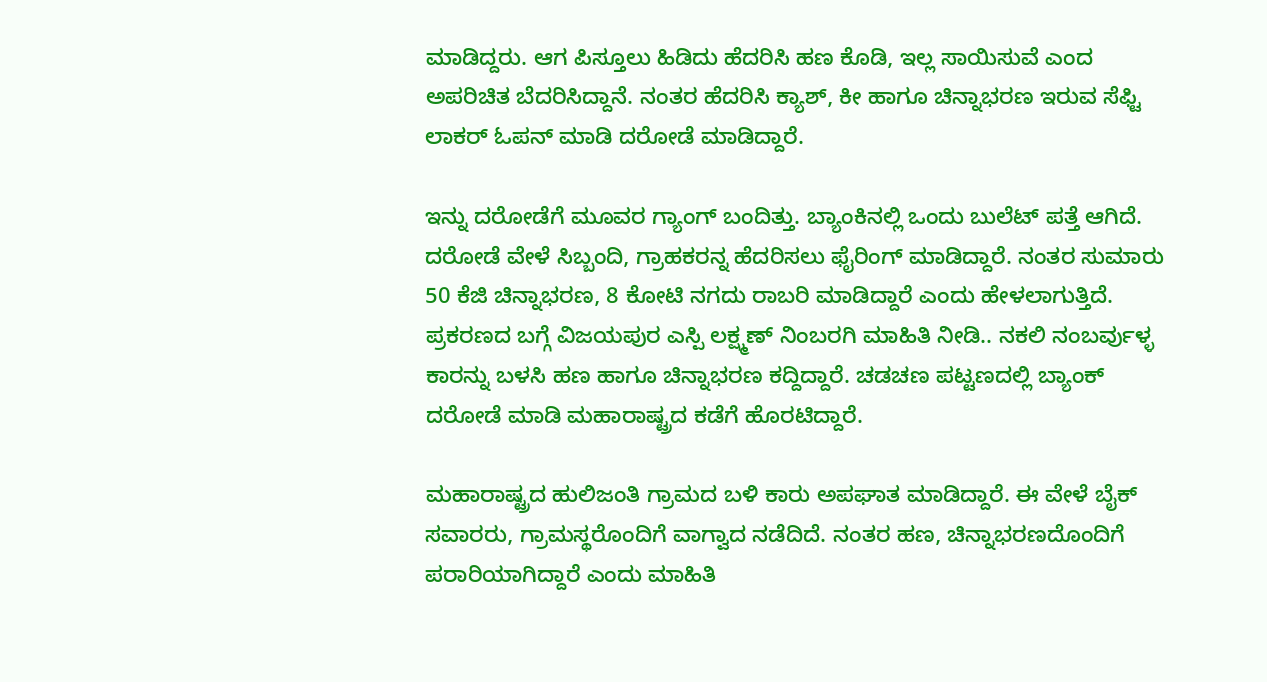ಮಾಡಿದ್ದರು. ಆಗ ಪಿಸ್ತೂಲು ಹಿಡಿದು ಹೆದರಿಸಿ ಹಣ ಕೊಡಿ, ಇಲ್ಲ ಸಾಯಿಸುವೆ ಎಂದ ಅಪರಿಚಿತ ಬೆದರಿಸಿದ್ದಾನೆ. ನಂತರ ಹೆದರಿಸಿ ಕ್ಯಾಶ್, ಕೀ ಹಾಗೂ ಚಿನ್ನಾಭರಣ ಇರುವ ಸೆಫ್ಟಿ ಲಾಕರ್ ಓಪನ್ ಮಾಡಿ ದರೋಡೆ ಮಾಡಿದ್ದಾರೆ.

ಇನ್ನು ದರೋಡೆಗೆ ಮೂವರ ಗ್ಯಾಂಗ್ ಬಂದಿತ್ತು. ಬ್ಯಾಂಕಿನಲ್ಲಿ ಒಂದು ಬುಲೆಟ್ ಪತ್ತೆ ಆಗಿದೆ. ದರೋಡೆ ವೇಳೆ ಸಿಬ್ಬಂದಿ, ಗ್ರಾಹಕರನ್ನ ಹೆದರಿಸಲು ಫೈರಿಂಗ್ ಮಾಡಿದ್ದಾರೆ. ನಂತರ ಸುಮಾರು 50 ಕೆಜಿ ಚಿನ್ನಾಭರಣ, 8 ಕೋಟಿ ನಗದು ರಾಬರಿ ಮಾಡಿದ್ದಾರೆ ಎಂದು ಹೇಳಲಾಗುತ್ತಿದೆ. ಪ್ರಕರಣದ ಬಗ್ಗೆ ವಿಜಯಪುರ ಎಸ್ಪಿ ಲಕ್ಷ್ಮಣ್ ನಿಂಬರಗಿ ಮಾಹಿತಿ ನೀಡಿ.. ನಕಲಿ ನಂಬರ್ವುಳ್ಳ ಕಾರನ್ನು ಬಳಸಿ ಹಣ ಹಾಗೂ ಚಿನ್ನಾಭರಣ ಕದ್ದಿದ್ದಾರೆ. ಚಡಚಣ ಪಟ್ಟಣದಲ್ಲಿ ಬ್ಯಾಂಕ್ ದರೋಡೆ ಮಾಡಿ ಮಹಾರಾಷ್ಟ್ರದ ಕಡೆಗೆ ಹೊರಟಿದ್ದಾರೆ.

ಮಹಾರಾಷ್ಟ್ರದ ಹುಲಿಜಂತಿ ಗ್ರಾಮದ ಬಳಿ ಕಾರು ಅಪಘಾತ ಮಾಡಿದ್ದಾರೆ. ಈ ವೇಳೆ ಬೈಕ್ ಸವಾರರು, ಗ್ರಾಮಸ್ಥರೊಂದಿಗೆ ವಾಗ್ವಾದ ನಡೆದಿದೆ. ನಂತರ ಹಣ, ಚಿನ್ನಾಭರಣದೊಂದಿಗೆ ಪರಾರಿಯಾಗಿದ್ದಾರೆ ಎಂದು ಮಾಹಿತಿ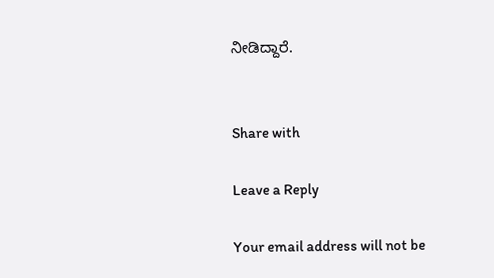ನೀಡಿದ್ದಾರೆ.


Share with

Leave a Reply

Your email address will not be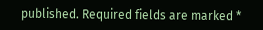published. Required fields are marked *